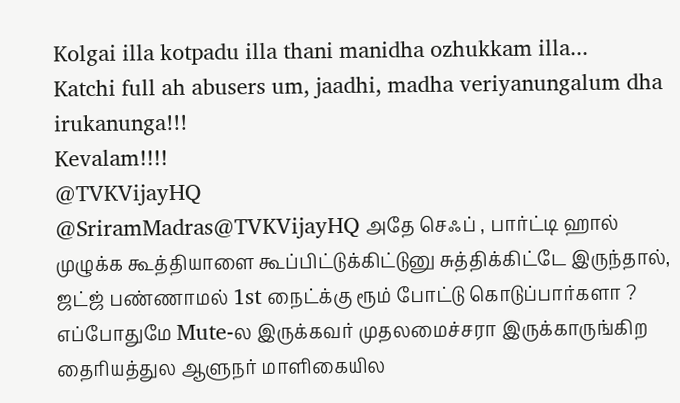Kolgai illa kotpadu illa thani manidha ozhukkam illa...
Katchi full ah abusers um, jaadhi, madha veriyanungalum dha irukanunga!!!
Kevalam!!!!
@TVKVijayHQ
@SriramMadras@TVKVijayHQ அதே செஃப் , பார்ட்டி ஹால் முழுக்க கூத்தியாளை கூப்பிட்டுக்கிட்டுனு சுத்திக்கிட்டே இருந்தால், ஜட்ஜ் பண்ணாமல் 1st நைட்க்கு ரூம் போட்டு கொடுப்பார்களா ?
எப்போதுமே Mute-ல இருக்கவர் முதலமைச்சரா இருக்காருங்கிற தைரியத்துல ஆளுநர் மாளிகையில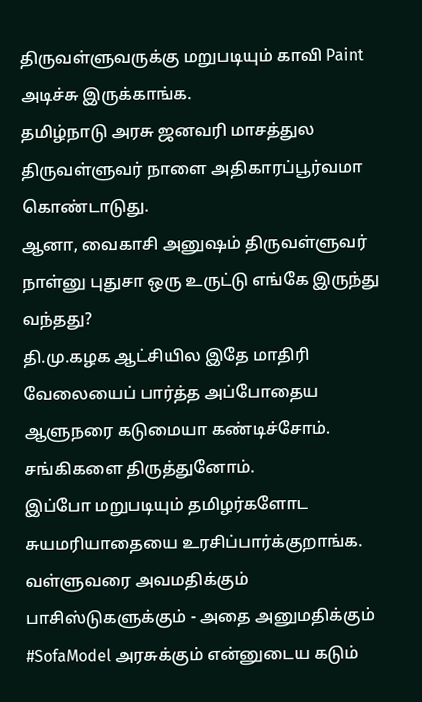திருவள்ளுவருக்கு மறுபடியும் காவி Paint அடிச்சு இருக்காங்க.
தமிழ்நாடு அரசு ஜனவரி மாசத்துல திருவள்ளுவர் நாளை அதிகாரப்பூர்வமா கொண்டாடுது.
ஆனா, வைகாசி அனுஷம் திருவள்ளுவர் நாள்னு புதுசா ஒரு உருட்டு எங்கே இருந்து வந்தது?
தி.மு.கழக ஆட்சியில இதே மாதிரி வேலையைப் பார்த்த அப்போதைய ஆளுநரை கடுமையா கண்டிச்சோம். சங்கிகளை திருத்துனோம்.
இப்போ மறுபடியும் தமிழர்களோட சுயமரியாதையை உரசிப்பார்க்குறாங்க.
வள்ளுவரை அவமதிக்கும் பாசிஸ்டுகளுக்கும் - அதை அனுமதிக்கும் #SofaModel அரசுக்கும் என்னுடைய கடும்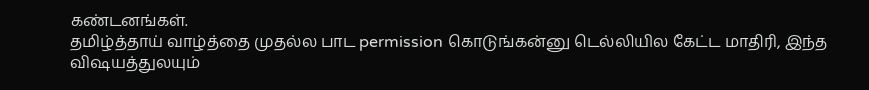கண்டனங்கள்.
தமிழ்த்தாய் வாழ்த்தை முதல்ல பாட permission கொடுங்கன்னு டெல்லியில கேட்ட மாதிரி, இந்த விஷயத்துலயும்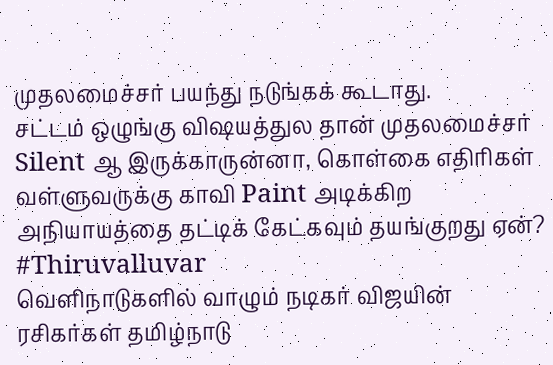முதலமைச்சர் பயந்து நடுங்கக் கூடாது.
சட்டம் ஒழுங்கு விஷயத்துல தான் முதலமைச்சர் Silent ஆ இருக்காருன்னா, கொள்கை எதிரிகள் வள்ளுவருக்கு காவி Paint அடிக்கிற அநியாயத்தை தட்டிக் கேட்கவும் தயங்குறது ஏன்? #Thiruvalluvar
வெளிநாடுகளில் வாழும் நடிகர் விஜயின் ரசிகர்கள் தமிழ்நாடு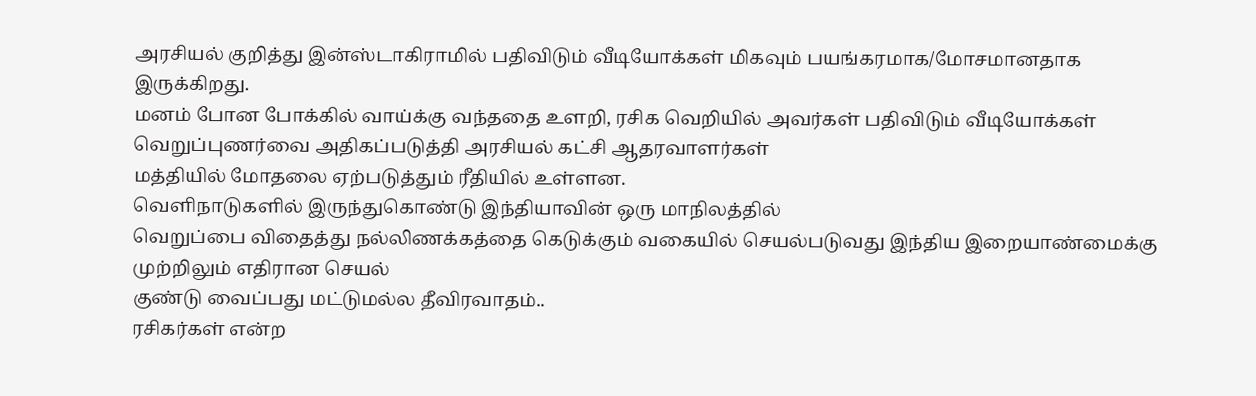அரசியல் குறித்து இன்ஸ்டாகிராமில் பதிவிடும் வீடியோக்கள் மிகவும் பயங்கரமாக/மோசமானதாக இருக்கிறது.
மனம் போன போக்கில் வாய்க்கு வந்ததை உளறி, ரசிக வெறியில் அவர்கள் பதிவிடும் வீடியோக்கள் வெறுப்புணர்வை அதிகப்படுத்தி அரசியல் கட்சி ஆதரவாளர்கள்
மத்தியில் மோதலை ஏற்படுத்தும் ரீதியில் உள்ளன.
வெளிநாடுகளில் இருந்துகொண்டு இந்தியாவின் ஒரு மாநிலத்தில்
வெறுப்பை விதைத்து நல்லிணக்கத்தை கெடுக்கும் வகையில் செயல்படுவது இந்திய இறையாண்மைக்கு முற்றிலும் எதிரான செயல்
குண்டு வைப்பது மட்டுமல்ல தீவிரவாதம்..
ரசிகர்கள் என்ற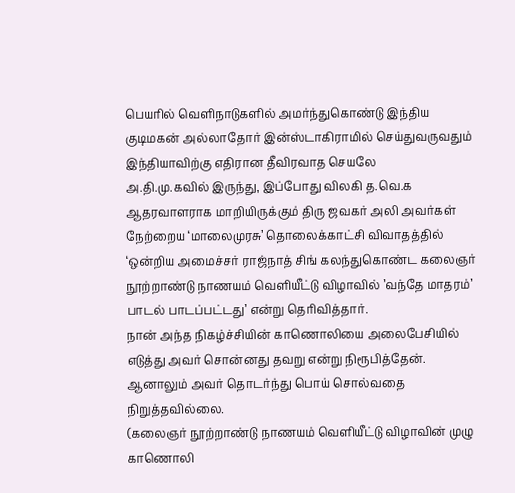பெயரில் வெளிநாடுகளில் அமர்ந்துகொண்டு இந்திய குடிமகன் அல்லாதோர் இன்ஸ்டாகிராமில் செய்துவருவதும் இந்தியாவிற்கு எதிரான தீவிரவாத செயலே
அ.தி.மு.கவில் இருந்து, இப்போது விலகி த.வெ.க ஆதரவாளராக மாறியிருக்கும் திரு ஜவகர் அலி அவர்கள் நேற்றைய ‘மாலைமுரசு’ தொலைக்காட்சி விவாதத்தில் ‘ஒன்றிய அமைச்சர் ராஜ்நாத் சிங் கலந்துகொண்ட கலைஞர் நூற்றாண்டு நாணயம் வெளியீட்டு விழாவில் ’வந்தே மாதரம்’ பாடல் பாடப்பட்டது’ என்று தெரிவித்தார்.
நான் அந்த நிகழ்ச்சியின் காணொலியை அலைபேசியில் எடுத்து அவர் சொன்னது தவறு என்று நிரூபித்தேன். ஆனாலும் அவர் தொடர்ந்து பொய் சொல்வதை நிறுத்தவில்லை.
(கலைஞர் நூற்றாண்டு நாணயம் வெளியீட்டு விழாவின் முழு காணொலி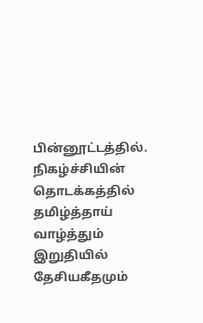பின்னூட்டத்தில். நிகழ்ச்சியின் தொடக்கத்தில் தமிழ்த்தாய் வாழ்த்தும் இறுதியில் தேசியகீதமும்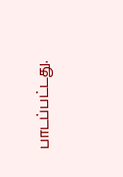பாடப்பட்டது.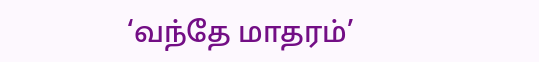‘வந்தே மாதரம்’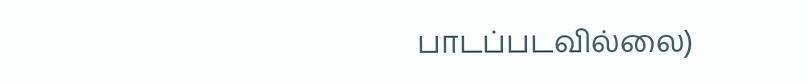பாடப்படவில்லை)